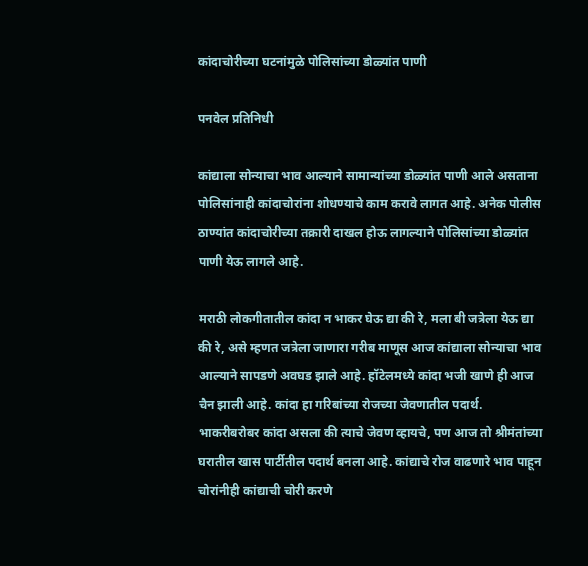कांदाचोरीच्या घटनांमुळे पोलिसांच्या डोळ्यांत पाणी

पनवेल प्रतिनिधी

कांद्याला सोन्याचा भाव आल्याने सामान्यांच्या डोळ्यांत पाणी आले असताना पोलिसांनाही कांदाचोरांना शोधण्याचे काम करावे लागत आहे. अनेक पोलीस ठाण्यांत कांदाचोरीच्या तक्रारी दाखल होऊ लागल्याने पोलिसांच्या डोळ्यांत पाणी येऊ लागले आहे.

मराठी लोकगीतातील कांदा न भाकर घेऊ द्या की रे, मला बी जत्रेला येऊ द्या की रे, असे म्हणत जत्रेला जाणारा गरीब माणूस आज कांद्याला सोन्याचा भाव आल्याने सापडणे अवघड झाले आहे. हॉटेलमध्ये कांदा भजी खाणे ही आज चैन झाली आहे. कांदा हा गरिबांच्या रोजच्या जेवणातील पदार्थ. भाकरीबरोबर कांदा असला की त्याचे जेवण व्हायचे, पण आज तो श्रीमंतांच्या घरातील खास पार्टीतील पदार्थ बनला आहे. कांद्याचे रोज वाढणारे भाव पाहून चोरांनीही कांद्याची चोरी करणे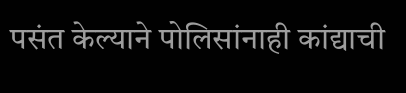पसंत केल्याने पोलिसांनाही कांद्याची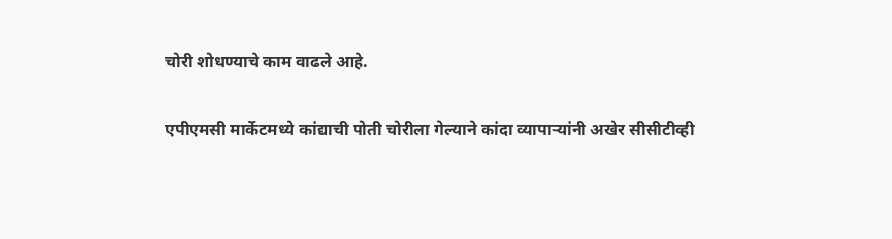चोरी शोधण्याचे काम वाढले आहे.

एपीएमसी मार्केटमध्ये कांद्याची पोती चोरीला गेल्याने कांदा व्यापार्‍यांनी अखेर सीसीटीव्ही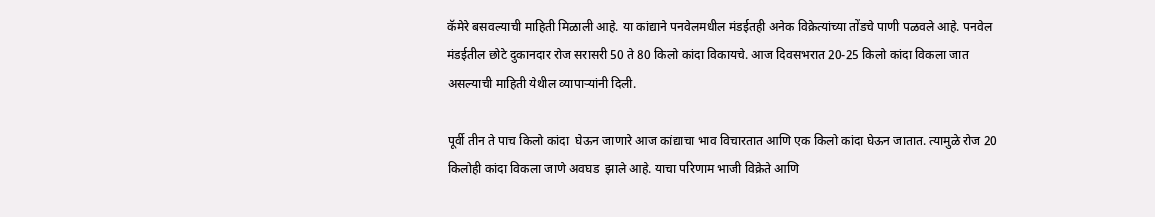कॅमेरे बसवल्याची माहिती मिळाली आहे. या कांद्याने पनवेलमधील मंडईतही अनेक विक्रेत्यांच्या तोंडचे पाणी पळवले आहे. पनवेल मंडईतील छोटे दुकानदार रोज सरासरी 50 ते 80 किलो कांदा विकायचे. आज दिवसभरात 20-25 किलो कांदा विकला जात असल्याची माहिती येथील व्यापार्‍यांनी दिली.

पूर्वी तीन ते पाच किलो कांदा  घेऊन जाणारे आज कांद्याचा भाव विचारतात आणि एक किलो कांदा घेऊन जातात. त्यामुळे रोज 20 किलोही कांदा विकला जाणे अवघड  झाले आहे. याचा परिणाम भाजी विक्रेते आणि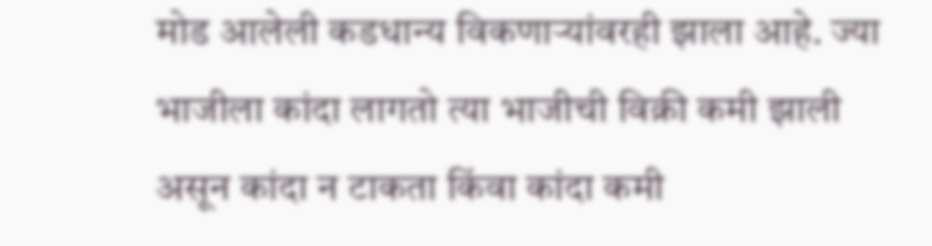मोड आलेली कडधान्य विकणार्‍यांवरही झाला आहे. ज्या भाजीला कांदा लागतो त्या भाजीची विक्री कमी झाली असून कांदा न टाकता किंवा कांदा कमी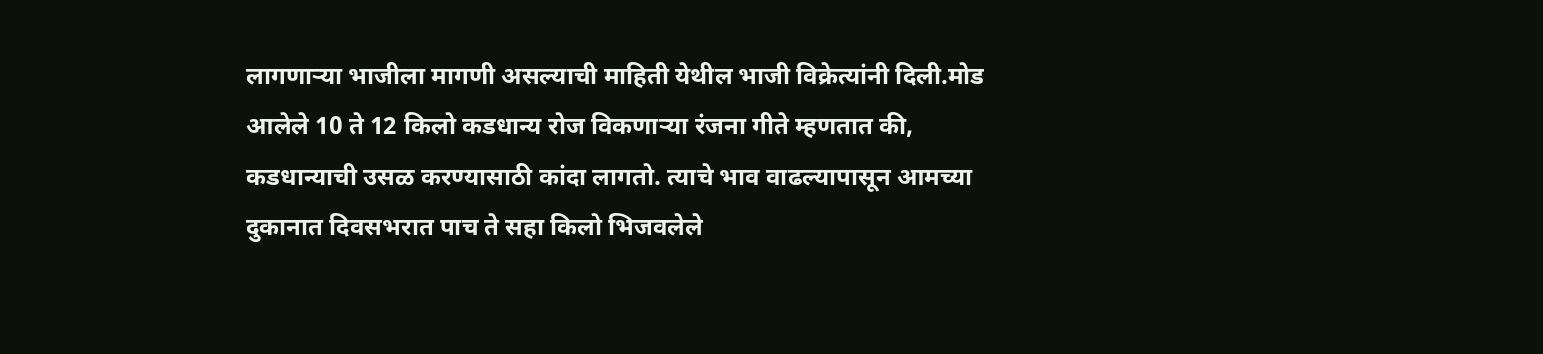लागणार्‍या भाजीला मागणी असल्याची माहिती येथील भाजी विक्रेत्यांनी दिली.मोड आलेले 10 ते 12 किलो कडधान्य रोज विकणार्‍या रंजना गीते म्हणतात की, कडधान्याची उसळ करण्यासाठी कांदा लागतो. त्याचे भाव वाढल्यापासून आमच्या दुकानात दिवसभरात पाच ते सहा किलो भिजवलेले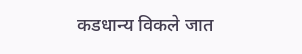कडधान्य विकले जात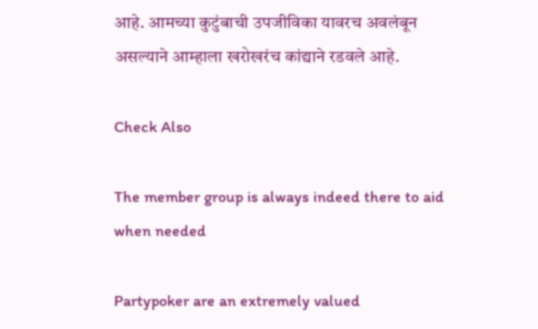आहे. आमच्या कुटुंबाची उपजीविका यावरच अवलंबून असल्याने आम्हाला खरोखरंच कांद्याने रडवले आहे.

Check Also

The member group is always indeed there to aid when needed

Partypoker are an extremely valued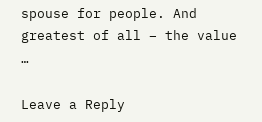spouse for people. And greatest of all – the value …

Leave a Reply